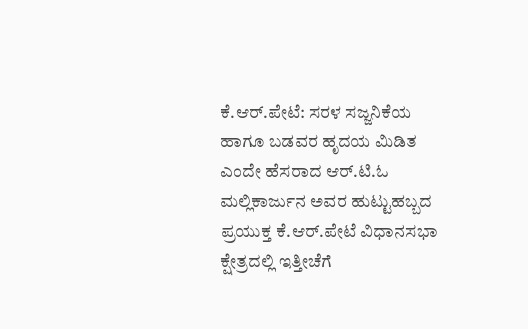ಕೆ.ಆರ್.ಪೇಟೆ: ಸರಳ ಸಜ್ಜನಿಕೆಯ ಹಾಗೂ ಬಡವರ ಹೃದಯ ಮಿಡಿತ ಎಂದೇ ಹೆಸರಾದ ಆರ್.ಟಿ.ಓ ಮಲ್ಲಿಕಾರ್ಜುನ ಅವರ ಹುಟ್ಟುಹಬ್ಬದ ಪ್ರಯುಕ್ತ ಕೆ.ಆರ್.ಪೇಟೆ ವಿಧಾನಸಭಾ ಕ್ಷೇತ್ರದಲ್ಲಿ ಇತ್ತೀಚೆಗೆ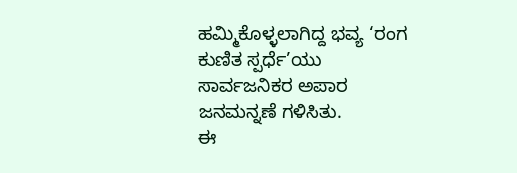ಹಮ್ಮಿಕೊಳ್ಳಲಾಗಿದ್ದ ಭವ್ಯ ‘ರಂಗ ಕುಣಿತ ಸ್ಪರ್ಧೆ’ಯು ಸಾರ್ವಜನಿಕರ ಅಪಾರ ಜನಮನ್ನಣೆ ಗಳಿಸಿತು.
ಈ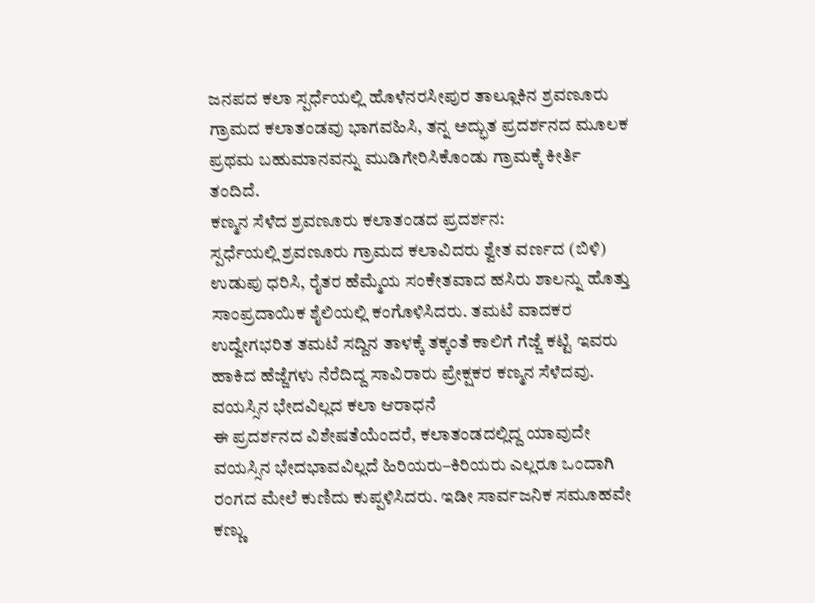ಜನಪದ ಕಲಾ ಸ್ಪರ್ಧೆಯಲ್ಲಿ ಹೊಳೆನರಸೀಪುರ ತಾಲ್ಲೂಕಿನ ಶ್ರವಣೂರು ಗ್ರಾಮದ ಕಲಾತಂಡವು ಭಾಗವಹಿಸಿ, ತನ್ನ ಅದ್ಭುತ ಪ್ರದರ್ಶನದ ಮೂಲಕ ಪ್ರಥಮ ಬಹುಮಾನವನ್ನು ಮುಡಿಗೇರಿಸಿಕೊಂಡು ಗ್ರಾಮಕ್ಕೆ ಕೀರ್ತಿ ತಂದಿದೆ.
ಕಣ್ಮನ ಸೆಳೆದ ಶ್ರವಣೂರು ಕಲಾತಂಡದ ಪ್ರದರ್ಶನ:
ಸ್ಪರ್ಧೆಯಲ್ಲಿ ಶ್ರವಣೂರು ಗ್ರಾಮದ ಕಲಾವಿದರು ಶ್ವೇತ ವರ್ಣದ (ಬಿಳಿ) ಉಡುಪು ಧರಿಸಿ, ರೈತರ ಹೆಮ್ಮೆಯ ಸಂಕೇತವಾದ ಹಸಿರು ಶಾಲನ್ನು ಹೊತ್ತು ಸಾಂಪ್ರದಾಯಿಕ ಶೈಲಿಯಲ್ಲಿ ಕಂಗೊಳಿಸಿದರು. ತಮಟೆ ವಾದಕರ ಉದ್ವೇಗಭರಿತ ತಮಟೆ ಸದ್ದಿನ ತಾಳಕ್ಕೆ ತಕ್ಕಂತೆ ಕಾಲಿಗೆ ಗೆಜ್ಜೆ ಕಟ್ಟಿ ಇವರು ಹಾಕಿದ ಹೆಜ್ಜೆಗಳು ನೆರೆದಿದ್ದ ಸಾವಿರಾರು ಪ್ರೇಕ್ಷಕರ ಕಣ್ಮನ ಸೆಳೆದವು.
ವಯಸ್ಸಿನ ಭೇದವಿಲ್ಲದ ಕಲಾ ಆರಾಧನೆ
ಈ ಪ್ರದರ್ಶನದ ವಿಶೇಷತೆಯೆಂದರೆ, ಕಲಾತಂಡದಲ್ಲಿದ್ದ ಯಾವುದೇ ವಯಸ್ಸಿನ ಭೇದಭಾವವಿಲ್ಲದೆ ಹಿರಿಯರು–ಕಿರಿಯರು ಎಲ್ಲರೂ ಒಂದಾಗಿ ರಂಗದ ಮೇಲೆ ಕುಣಿದು ಕುಪ್ಪಳಿಸಿದರು. ಇಡೀ ಸಾರ್ವಜನಿಕ ಸಮೂಹವೇ ಕಣ್ಣು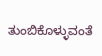ತುಂಬಿಕೊಳ್ಳುವಂತೆ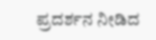ಪ್ರದರ್ಶನ ನೀಡಿದ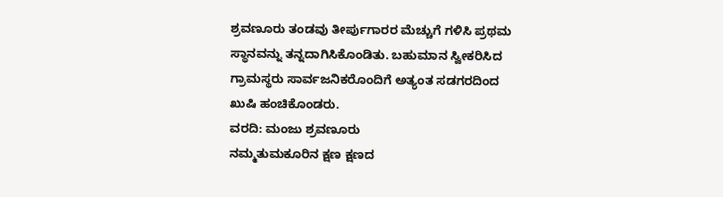ಶ್ರವಣೂರು ತಂಡವು ತೀರ್ಪುಗಾರರ ಮೆಚ್ಚುಗೆ ಗಳಿಸಿ ಪ್ರಥಮ ಸ್ಥಾನವನ್ನು ತನ್ನದಾಗಿಸಿಕೊಂಡಿತು. ಬಹುಮಾನ ಸ್ವೀಕರಿಸಿದ ಗ್ರಾಮಸ್ಥರು ಸಾರ್ವಜನಿಕರೊಂದಿಗೆ ಅತ್ಯಂತ ಸಡಗರದಿಂದ ಖುಷಿ ಹಂಚಿಕೊಂಡರು.
ವರದಿ: ಮಂಜು ಶ್ರವಣೂರು
ನಮ್ಮತುಮಕೂರಿನ ಕ್ಷಣ ಕ್ಷಣದ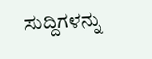ಸುದ್ದಿಗಳನ್ನು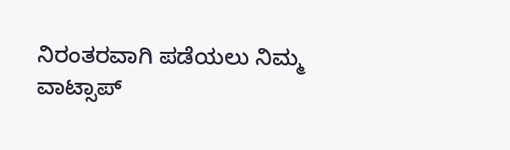ನಿರಂತರವಾಗಿ ಪಡೆಯಲು ನಿಮ್ಮ ವಾಟ್ಸಾಪ್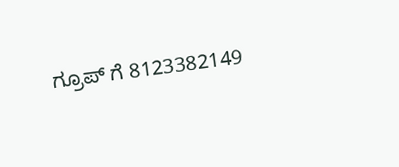ಗ್ರೂಪ್ ಗೆ 8123382149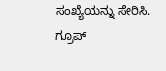ಸಂಖ್ಯೆಯನ್ನು ಸೇರಿಸಿ.
ಗ್ರೂಪ್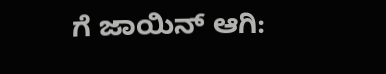ಗೆ ಜಾಯಿನ್ ಆಗಿ: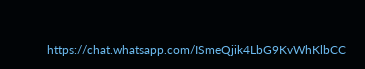https://chat.whatsapp.com/ISmeQjik4LbG9KvWhKlbCC